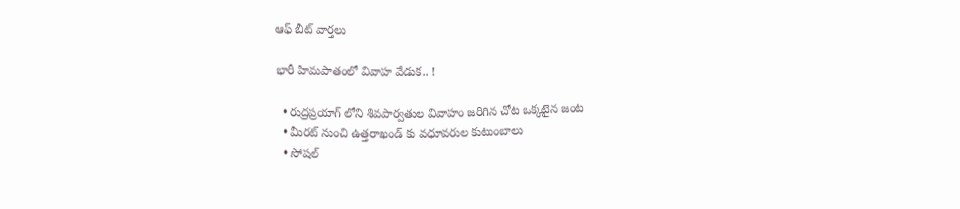ఆఫ్ బీట్ వార్తలు

భారీ హిమపాతంలో వివాహ వేడుక.. !

  • రుద్రప్రయాగ్ లోని శివపార్వతుల వివాహం జరిగిన చోట ఒక్కటైన జంట
  • మీరట్ నుంచి ఉత్తరాఖండ్ కు వధూవరుల కుటుంబాలు
  • సోషల్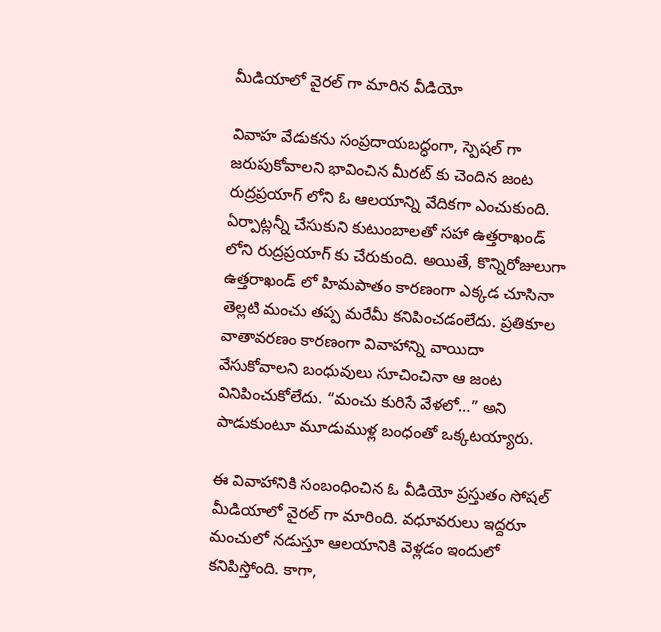మీడియాలో వైరల్ గా మారిన వీడియో

వివాహ వేడుకను సంప్రదాయబద్ధంగా, స్పెషల్ గా జరుపుకోవాలని భావించిన మీరట్ కు చెందిన జంట రుద్రప్రయాగ్ లోని ఓ ఆలయాన్ని వేదికగా ఎంచుకుంది. ఏర్పాట్లన్నీ చేసుకుని కుటుంబాలతో సహా ఉత్తరాఖండ్ లోని రుద్రప్రయాగ్ కు చేరుకుంది. అయితే, కొన్నిరోజులుగా ఉత్తరాఖండ్ లో హిమపాతం కారణంగా ఎక్కడ చూసినా తెల్లటి మంచు తప్ప మరేమీ కనిపించడంలేదు. ప్రతికూల వాతావరణం కారణంగా వివాహాన్ని వాయిదా వేసుకోవాలని బంధువులు సూచించినా ఆ జంట వినిపించుకోలేదు. “మంచు కురిసే వేళలో…” అని పాడుకుంటూ మూడుముళ్ల బంధంతో ఒక్కటయ్యారు.

ఈ వివాహానికి సంబంధించిన ఓ వీడియో ప్రస్తుతం సోషల్ మీడియాలో వైరల్ గా మారింది. వధూవరులు ఇద్దరూ మంచులో నడుస్తూ ఆలయానికి వెళ్లడం ఇందులో కనిపిస్తోంది. కాగా,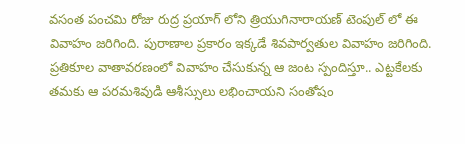వసంత పంచమి రోజు రుద్ర ప్రయాగ్ లోని త్రియుగినారాయణ్ టెంపుల్ లో ఈ వివాహం జరిగింది. పురాణాల ప్రకారం ఇక్కడే శివపార్వతుల వివాహం జరిగింది. ప్రతికూల వాతావరణంలో వివాహం చేసుకున్న ఆ జంట స్పందిస్తూ.. ఎట్టకేలకు తమకు ఆ పరమశివుడి ఆశీస్సులు లభించాయని సంతోషం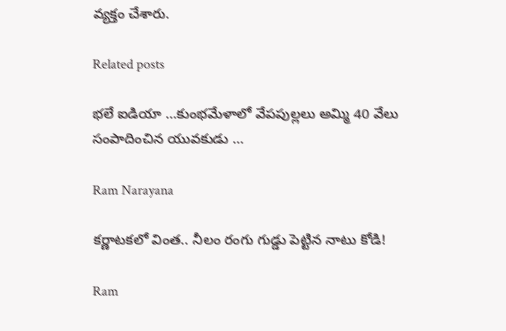వ్యక్తం చేశారు.

Related posts

భలే ఐడియా …కుంభమేళాలో వేపపుల్లలు అమ్మి 40 వేలు సంపాదించిన యువకుడు …

Ram Narayana

కర్ణాటకలో వింత.. నీలం రంగు గుడ్డు పెట్టిన నాటు కోడి!

Ram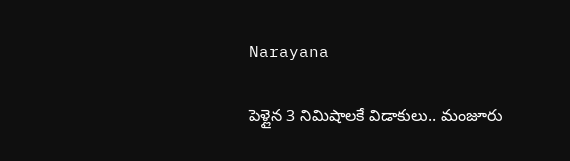Narayana

పెళ్లైన 3 నిమిషాలకే విడాకులు.. మంజూరు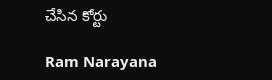చేసిన కోర్టు

Ram Narayana